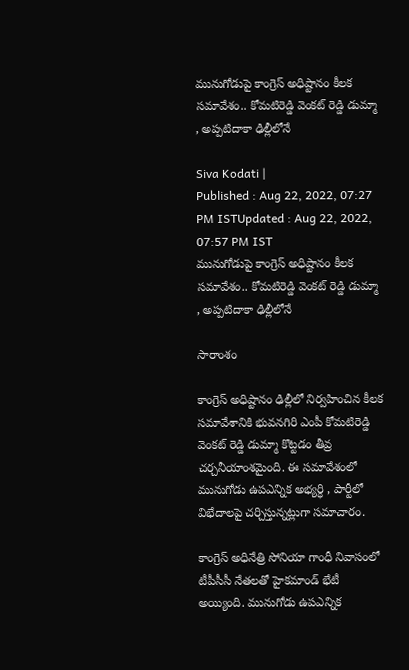మునుగోడుపై కాంగ్రెస్ అధిష్టానం కీలక సమావేశం.. కోమటిరెడ్డి వెంకట్ రెడ్డి డుమ్మా , అప్పటిదాకా ఢిల్లీలోనే

Siva Kodati |
Published : Aug 22, 2022, 07:27 PM ISTUpdated : Aug 22, 2022, 07:57 PM IST
మునుగోడుపై కాంగ్రెస్ అధిష్టానం కీలక సమావేశం.. కోమటిరెడ్డి వెంకట్ రెడ్డి డుమ్మా , అప్పటిదాకా ఢిల్లీలోనే

సారాంశం

కాంగ్రెస్ అధిష్టానం ఢిల్లీలో నిర్వహించిన కీలక సమావేశానికి భువనగిరి ఎంపీ కోమటిరెడ్డి వెంకట్ రెడ్డి డుమ్మా కొట్టడం తీవ్ర చర్చనీయాంశమైంది. ఈ సమావేశంలో మునుగోడు ఉపఎన్నిక అభ్యర్ధి , పార్టీలో విభేదాలపై చర్చిస్తున్నట్లుగా సమాచారం.

కాంగ్రెస్ అధినేత్రి సోనియా గాంధీ నివాసంలో టీపీసీసీ నేతలతో హైకమాండ్ భేటీ అయ్యింది. మునుగోడు ఉపఎన్నిక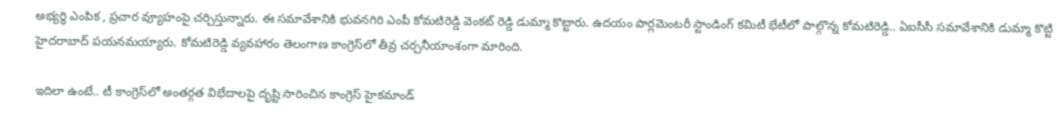అభ్యర్ధి ఎంపిక , ప్రచార వ్యూహంపై చర్చిస్తున్నారు. ఈ సమావేశానికి భువనగిరి ఎంపీ కోమటిరెడ్డి వెంకట్ రెడ్డి డుమ్మా కొట్టారు. ఉదయం పార్లమెంటరీ స్టాండింగ్ కమిటీ భేటీలో పాల్గొన్న కోమటిరెడ్డి.. ఏఐసీసీ సమావేశానికి డుమ్మా కొట్టి హైదరాబాద్ పయనమయ్యారు. కోమటిరెడ్డి వ్యవహారం తెలంగాణ కాంగ్రెస్‌లో తీవ్ర చర్చనీయాంశంగా మారింది.

ఇదిలా ఉంటే.. టీ కాంగ్రెస్‌లో అంతర్గత విభేదాలపై దృష్టి సారించిన కాంగ్రెస్ హైకమాండ్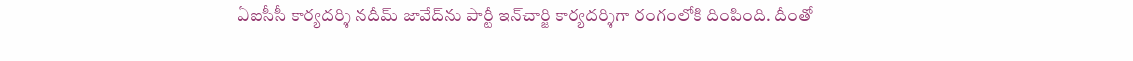ఏఐసీసీ కార్యదర్శి నదీమ్ జావేద్‌ను పార్టీ ఇన్‌చార్జి కార్యదర్శిగా రంగంలోకి దింపింది. దీంతో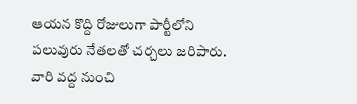ఆయన కొద్ది రోజులుగా పార్టీలోని పలువురు నేతలతో చర్చలు జరిపారు. వారి వద్ద నుంచి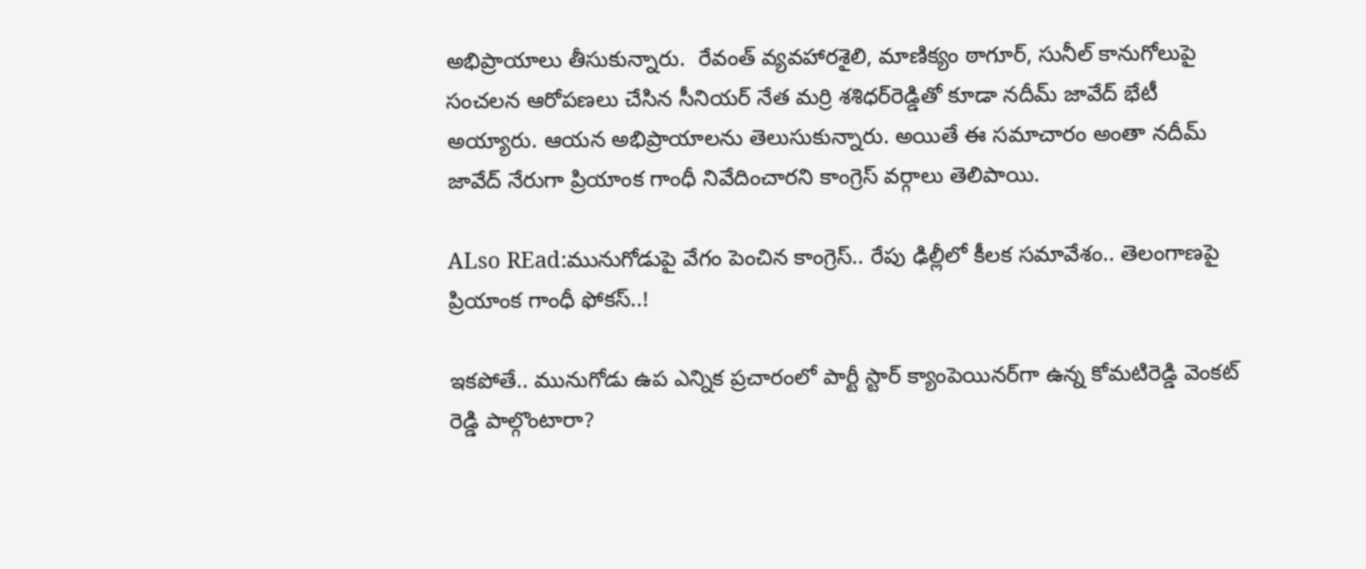అభిప్రాయాలు తీసుకున్నారు.  రేవంత్‌ వ్యవహారశైలి, మాణిక్యం ఠాగూర్‌, సునీల్‌ కానుగోలుపై సంచలన ఆరోపణలు చేసిన సీనియర్ నేత మర్రి శశిధర్‌రెడ్డి‌తో కూడా నదీమ్ జావేద్ భేటీ అయ్యారు. ఆయన అభిప్రాయాలను తెలుసుకున్నారు. అయితే ఈ సమాచారం అంతా నదీమ్ జావేద్ నేరుగా ప్రియాంక గాంధీ నివేదించారని కాంగ్రెస్ వర్గాలు తెలిపాయి.

ALso REad:మునుగోడుపై వేగం పెంచిన కాంగ్రెస్.. రేపు ఢిల్లీలో కీలక సమావేశం.. తెలంగాణపై ప్రియాంక గాంధీ ఫోకస్..!

ఇకపోతే.. మునుగోడు ఉప ఎన్నిక ప్రచారంలో పార్టీ స్టార్ క్యాంపెయినర్‌గా ఉన్న కోమటిరెడ్డి వెంకట్ రెడ్డి పాల్గొంటారా?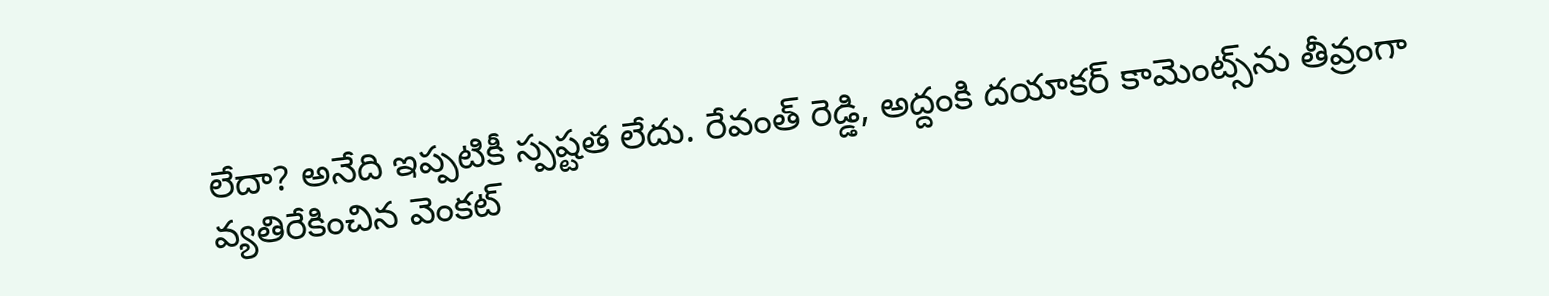లేదా? అనేది ఇప్పటికీ స్పష్టత లేదు. రేవంత్ రెడ్డి, అద్దంకి దయాకర్ కామెంట్స్‌ను తీవ్రంగా వ్యతిరేకించిన వెంకట్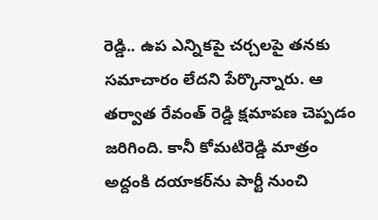రెడ్డి.. ఉప ఎన్నికపై చర్చలపై తనకు సమాచారం లేదని పేర్కొన్నారు. ఆ తర్వాత రేవంత్ రెడ్డి క్షమాపణ చెప్పడం జరిగింది. కానీ కోమటిరెడ్డి మాత్రం అద్దంకి దయాకర్‌ను పార్టీ నుంచి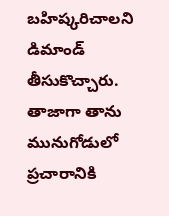బహిష్కరిచాలని డిమాండ్ తీసుకొచ్చారు. తాజాగా తాను మునుగోడులో ప్రచారానికి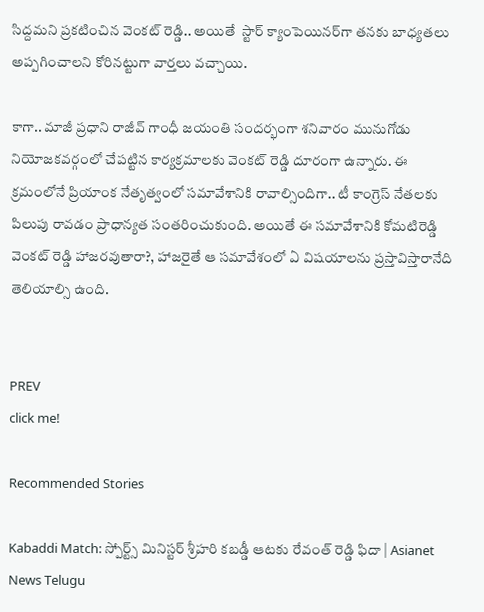సిద్దమని ప్రకటించిన వెంకట్ రెడ్డి.. అయితే  స్టార్ క్యాంపెయినర్‌గా తనకు బాధ్యతలు అప్పగించాలని కోరినట్టుగా వార్తలు వచ్చాయి.

కాగా.. మాజీ ప్రధాని రాజీవ్ గాంధీ జయంతి సందర్భంగా శనివారం మునుగోడు నియోజకవర్గంలో చేపట్టిన కార్యక్రమాలకు వెంకట్ రెడ్డి దూరంగా ఉన్నారు. ఈ  క్రమంలోనే ప్రియాంక నేతృత్వంలో సమావేశానికి రావాల్సిందిగా.. టీ కాంగ్రెస్ నేతలకు పిలుపు రావడం ప్రాధాన్యత సంతరించుకుంది. అయితే ఈ సమావేశానికి కోమటిరెడ్డి వెంకట్ రెడ్డి హాజరవుతారా?, హాజరైతే ఆ సమావేశంలో ఏ విషయాలను ప్రస్తావిస్తారానేది తెలియాల్సి ఉంది.


PREV
click me!

Recommended Stories

Kabaddi Match: స్పోర్ట్స్ మినిస్టర్ శ్రీహరి కబడ్డీ ఆటకు రేవంత్ రెడ్డి ఫిదా | Asianet News Telugu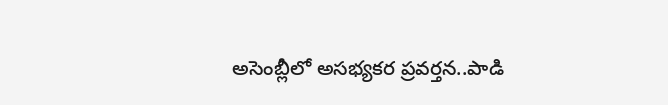అసెంబ్లీలో అసభ్యకర ప్రవర్తన..పాడి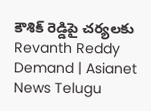కౌశిక్ రెడ్డిపై చర్యలకు Revanth Reddy Demand | Asianet News Telugu